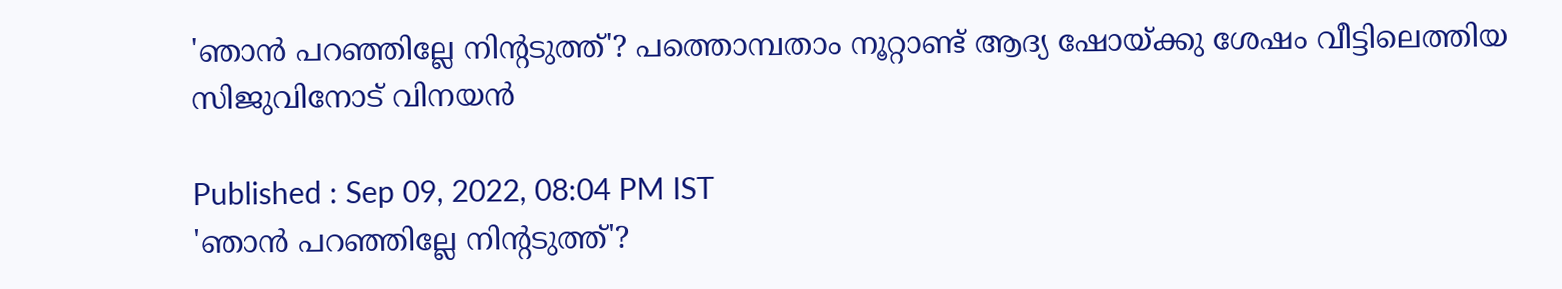'ഞാന്‍ പറഞ്ഞില്ലേ നിന്‍റടുത്ത്'? പത്തൊമ്പതാം നൂറ്റാണ്ട് ആദ്യ ഷോയ്ക്കു ശേഷം വീട്ടിലെത്തിയ സിജുവിനോട് വിനയന്‍

Published : Sep 09, 2022, 08:04 PM IST
'ഞാന്‍ പറഞ്ഞില്ലേ നിന്‍റടുത്ത്'?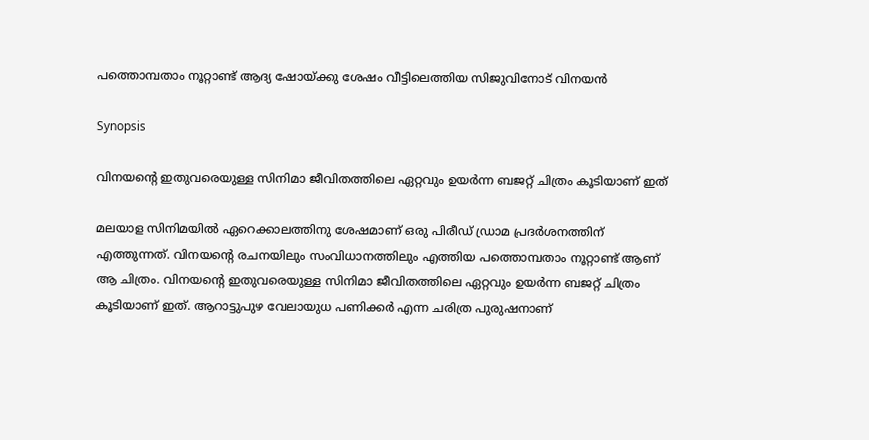പത്തൊമ്പതാം നൂറ്റാണ്ട് ആദ്യ ഷോയ്ക്കു ശേഷം വീട്ടിലെത്തിയ സിജുവിനോട് വിനയന്‍

Synopsis

വിനയന്‍റെ ഇതുവരെയുള്ള സിനിമാ ജീവിതത്തിലെ ഏറ്റവും ഉയര്‍ന്ന ബജറ്റ് ചിത്രം കൂടിയാണ് ഇത്

മലയാള സിനിമയില്‍ ഏറെക്കാലത്തിനു ശേഷമാണ് ഒരു പിരീഡ് ഡ്രാമ പ്രദര്‍ശനത്തിന് എത്തുന്നത്. വിനയന്‍റെ രചനയിലും സംവിധാനത്തിലും എത്തിയ പത്തൊമ്പതാം നൂറ്റാണ്ട് ആണ് ആ ചിത്രം. വിനയന്റെ ഇതുവരെയുള്ള സിനിമാ ജീവിതത്തിലെ ഏറ്റവും ഉയര്‍ന്ന ബജറ്റ് ചിത്രം കൂടിയാണ് ഇത്. ആറാട്ടുപുഴ വേലായുധ പണിക്കര്‍ എന്ന ചരിത്ര പുരുഷനാണ്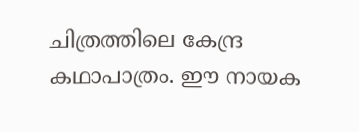ചിത്രത്തിലെ കേന്ദ്ര കഥാപാത്രം. ഈ നായക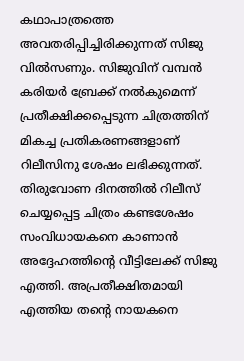കഥാപാത്രത്തെ അവതരിപ്പിച്ചിരിക്കുന്നത് സിജു വില്‍സണും. സിജുവിന് വമ്പന്‍ കരിയര്‍ ബ്രേക്ക് നല്‍കുമെന്ന് പ്രതീക്ഷിക്കപ്പെടുന്ന ചിത്രത്തിന് മികച്ച പ്രതികരണങ്ങളാണ് റിലീസിനു ശേഷം ലഭിക്കുന്നത്. തിരുവോണ ദിനത്തില്‍ റിലീസ് ചെയ്യപ്പെട്ട ചിത്രം കണ്ടശേഷം സംവിധായകനെ കാണാന്‍ അദ്ദേഹത്തിന്‍റെ വീട്ടിലേക്ക് സിജു എത്തി. അപ്രതീക്ഷിതമായി എത്തിയ തന്‍റെ നായകനെ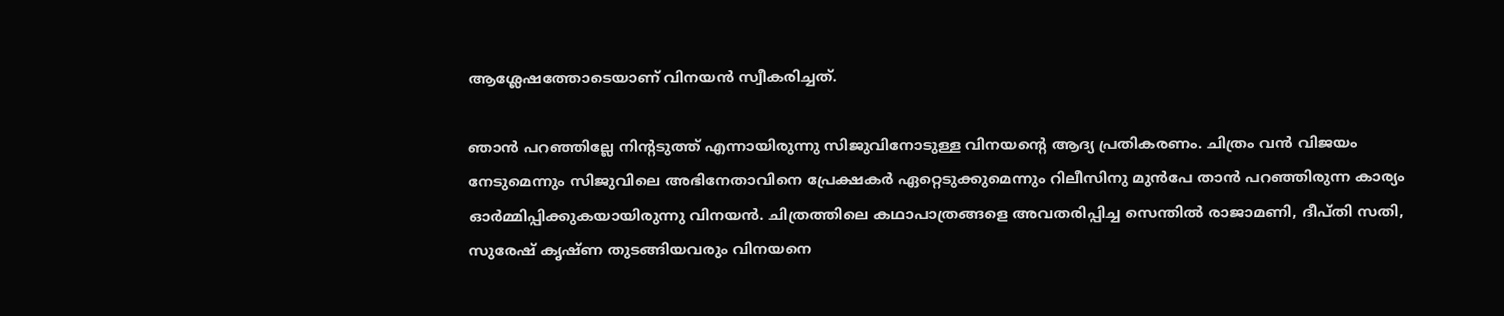ആശ്ലേഷത്തോടെയാണ് വിനയന്‍ സ്വീകരിച്ചത്.

ഞാന്‍ പറഞ്ഞില്ലേ നിന്‍റടുത്ത് എന്നായിരുന്നു സിജുവിനോടുള്ള വിനയന്‍റെ ആദ്യ പ്രതികരണം. ചിത്രം വന്‍ വിജയം നേടുമെന്നും സിജുവിലെ അഭിനേതാവിനെ പ്രേക്ഷകര്‍ ഏറ്റെടുക്കുമെന്നും റിലീസിനു മുന്‍പേ താന്‍ പറഞ്ഞിരുന്ന കാര്യം ഓര്‍മ്മിപ്പിക്കുകയായിരുന്നു വിനയന്‍. ചിത്രത്തിലെ കഥാപാത്രങ്ങളെ അവതരിപ്പിച്ച സെന്തില്‍ രാജാമണി, ദീപ്തി സതി, സുരേഷ് കൃഷ്ണ തുടങ്ങിയവരും വിനയനെ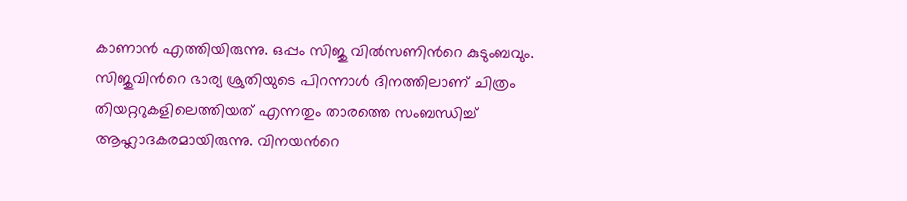കാണാന്‍ എത്തിയിരുന്നു. ഒപ്പം സിജു വില്‍സണിന്‍റെ കുടുംബവും. സിജുവിന്‍റെ ഭാര്യ ശ്രുതിയുടെ പിറന്നാള്‍ ദിനത്തിലാണ് ചിത്രം തിയറ്ററുകളിലെത്തിയത് എന്നതും താരത്തെ സംബന്ധിച്ച് ആഹ്ലാദകരമായിരുന്നു. വിനയന്‍റെ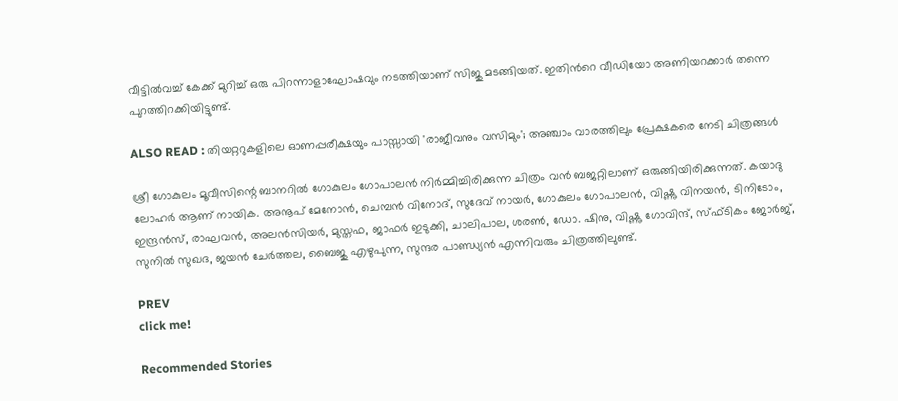വീട്ടില്‍വച്ച് കേക്ക് മുറിച്ച് ഒരു പിറന്നാളാഘോഷവും നടത്തിയാണ് സിജു മടങ്ങിയത്. ഇതിന്‍റെ വീഡിയോ അണിയറക്കാര്‍ തന്നെ പുറത്തിറക്കിയിട്ടുണ്ട്.

ALSO READ : തിയറ്ററുകളിലെ ഓണപ്പരീക്ഷയും പാസ്സായി 'രാജീവനും വസിമും'; അഞ്ചാം വാരത്തിലും പ്രേക്ഷകരെ നേടി ചിത്രങ്ങള്‍

ശ്രീ ഗോകുലം മൂവീസിന്റെ ബാനറിൽ ഗോകുലം ഗോപാലന്‍ നിര്‍മ്മിച്ചിരിക്കുന്ന ചിത്രം വന്‍ ബജറ്റിലാണ് ഒരുങ്ങിയിരിക്കുന്നത്. കയാദു ലോഹർ ആണ് നായിക. അനൂപ് മേനോൻ, ചെമ്പൻ വിനോദ്, സുദേവ് നായർ, ഗോകുലം ഗോപാലൻ, വിഷ്ണു വിനയൻ, ടിനിടോം, ഇന്ദ്രൻസ്, രാഘവൻ, അലൻസിയർ, മുസ്തഫ, ജാഫർ ഇടുക്കി, ചാലിപാല, ശരൺ, ഡോ. ഷിനു, വിഷ്ണു ഗോവിന്ദ്, സ്ഫ്ടികം ജോർജ്, സുനിൽ സുഖദ, ജയൻ ചേർത്തല, ബൈജു എഴുപുന്ന, സുന്ദര പാണ്ഡ്യൻ എന്നിവരും ചിത്രത്തിലുണ്ട്.

PREV
click me!

Recommended Stories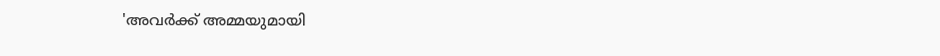'അവര്‍ക്ക് അമ്മയുമായി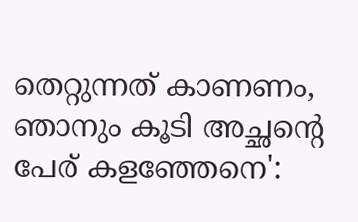തെറ്റുന്നത് കാണണം, ഞാനും കൂടി അച്ഛന്റെ പേര് കളഞ്ഞേനെ':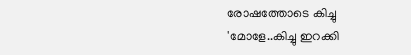രോഷത്തോടെ കിച്ചു
'മോളേ..കിച്ചു ഇറക്കി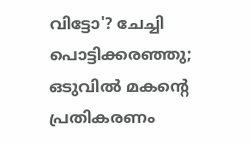വിട്ടോ'? ചേച്ചി പൊട്ടിക്കരഞ്ഞു; ഒടുവിൽ മകന്റെ പ്രതികരണം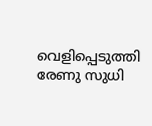വെളിപ്പെടുത്തി രേണു സുധി